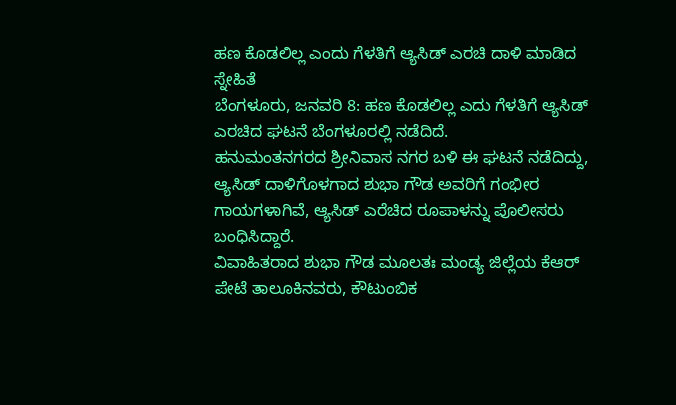ಹಣ ಕೊಡಲಿಲ್ಲ ಎಂದು ಗೆಳತಿಗೆ ಆ್ಯಸಿಡ್ ಎರಚಿ ದಾಳಿ ಮಾಡಿದ ಸ್ನೇಹಿತೆ
ಬೆಂಗಳೂರು, ಜನವರಿ 8: ಹಣ ಕೊಡಲಿಲ್ಲ ಎದು ಗೆಳತಿಗೆ ಆ್ಯಸಿಡ್ ಎರಚಿದ ಘಟನೆ ಬೆಂಗಳೂರಲ್ಲಿ ನಡೆದಿದೆ.
ಹನುಮಂತನಗರದ ಶ್ರೀನಿವಾಸ ನಗರ ಬಳಿ ಈ ಘಟನೆ ನಡೆದಿದ್ದು, ಆ್ಯಸಿಡ್ ದಾಳಿಗೊಳಗಾದ ಶುಭಾ ಗೌಡ ಅವರಿಗೆ ಗಂಭೀರ ಗಾಯಗಳಾಗಿವೆ, ಆ್ಯಸಿಡ್ ಎರೆಚಿದ ರೂಪಾಳನ್ನು ಪೊಲೀಸರು ಬಂಧಿಸಿದ್ದಾರೆ.
ವಿವಾಹಿತರಾದ ಶುಭಾ ಗೌಡ ಮೂಲತಃ ಮಂಡ್ಯ ಜಿಲ್ಲೆಯ ಕೆಆರ್ ಪೇಟೆ ತಾಲೂಕಿನವರು, ಕೌಟುಂಬಿಕ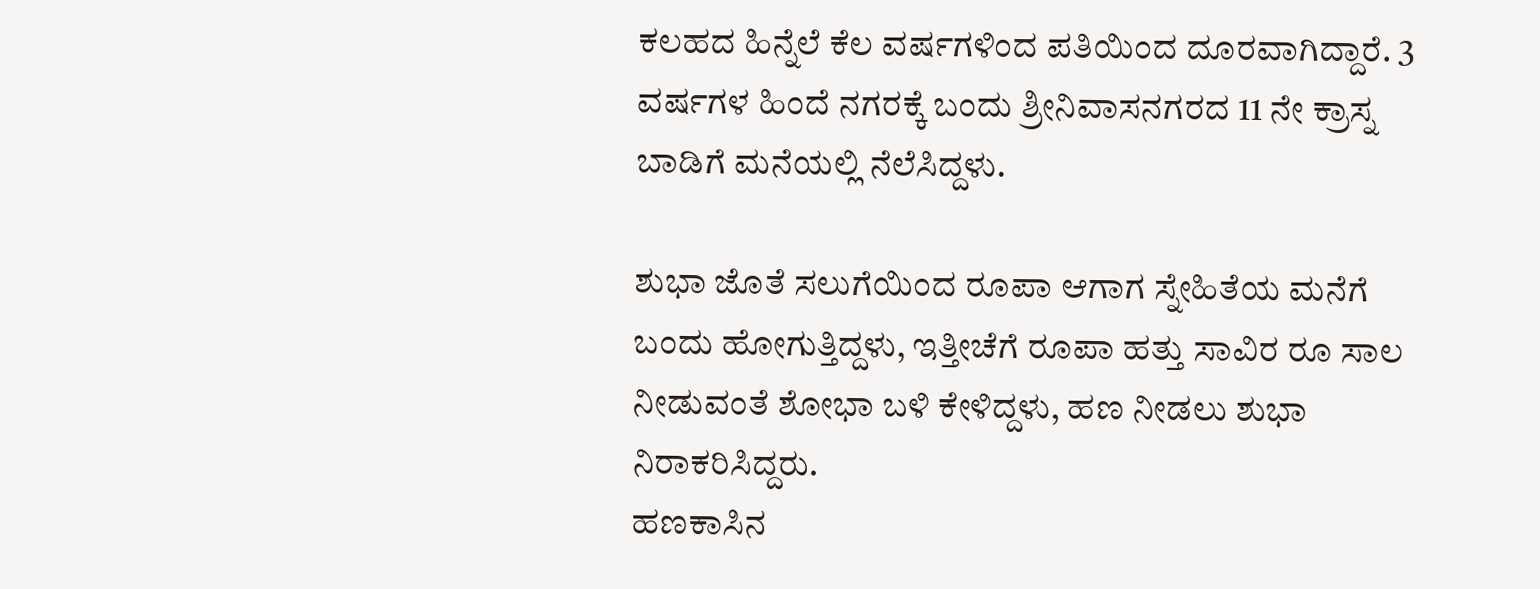ಕಲಹದ ಹಿನ್ನೆಲೆ ಕೆಲ ವರ್ಷಗಳಿಂದ ಪತಿಯಿಂದ ದೂರವಾಗಿದ್ದಾರೆ. 3 ವರ್ಷಗಳ ಹಿಂದೆ ನಗರಕ್ಕೆ ಬಂದು ಶ್ರೀನಿವಾಸನಗರದ 11 ನೇ ಕ್ರಾಸ್ನ ಬಾಡಿಗೆ ಮನೆಯಲ್ಲಿ ನೆಲೆಸಿದ್ದಳು.

ಶುಭಾ ಜೊತೆ ಸಲುಗೆಯಿಂದ ರೂಪಾ ಆಗಾಗ ಸ್ನೇಹಿತೆಯ ಮನೆಗೆ ಬಂದು ಹೋಗುತ್ತಿದ್ದಳು, ಇತ್ತೀಚೆಗೆ ರೂಪಾ ಹತ್ತು ಸಾವಿರ ರೂ ಸಾಲ ನೀಡುವಂತೆ ಶೋಭಾ ಬಳಿ ಕೇಳಿದ್ದಳು, ಹಣ ನೀಡಲು ಶುಭಾ ನಿರಾಕರಿಸಿದ್ದರು.
ಹಣಕಾಸಿನ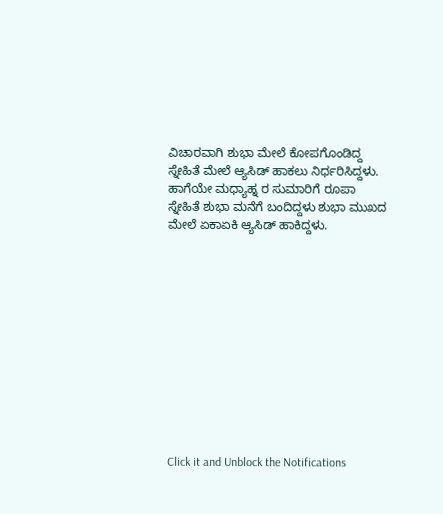ವಿಚಾರವಾಗಿ ಶುಭಾ ಮೇಲೆ ಕೋಪಗೊಂಡಿದ್ದ ಸ್ನೇಹಿತೆ ಮೇಲೆ ಆ್ಯಸಿಡ್ ಹಾಕಲು ನಿರ್ಧರಿಸಿದ್ದಳು. ಹಾಗೆಯೇ ಮಧ್ಯಾಹ್ನ ರ ಸುಮಾರಿಗೆ ರೂಪಾ ಸ್ನೇಹಿತೆ ಶುಭಾ ಮನೆಗೆ ಬಂದಿದ್ದಳು ಶುಭಾ ಮುಖದ ಮೇಲೆ ಏಕಾಏಕಿ ಆ್ಯಸಿಡ್ ಹಾಕಿದ್ದಳು.












Click it and Unblock the Notifications